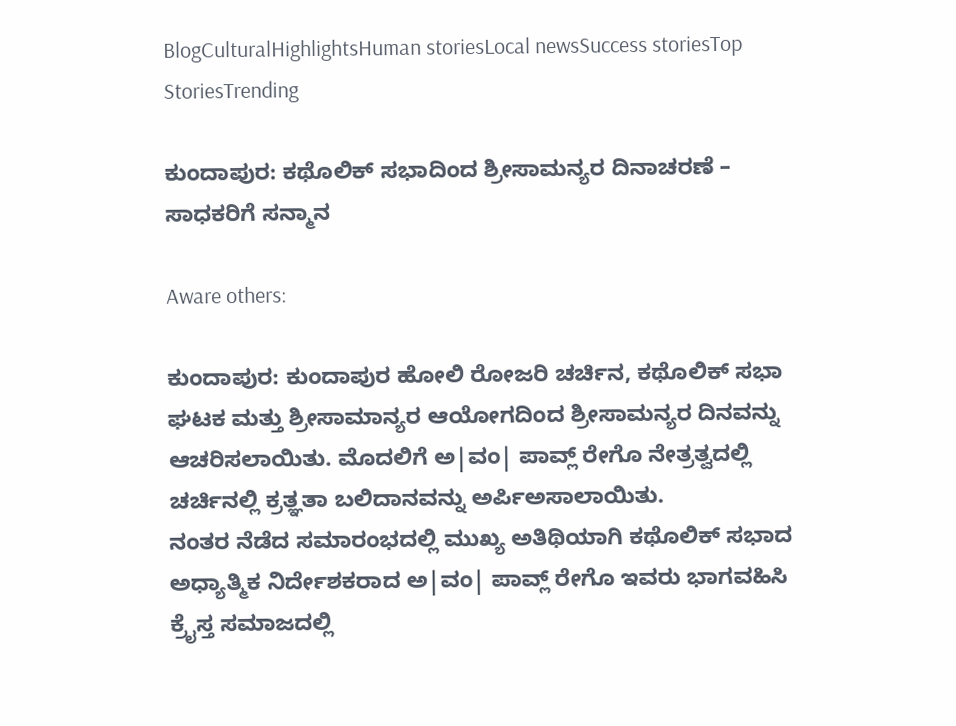BlogCulturalHighlightsHuman storiesLocal newsSuccess storiesTop StoriesTrending

ಕುಂದಾಪುರ: ಕಥೊಲಿಕ್ ಸಭಾದಿಂದ ಶ್ರೀಸಾಮನ್ಯರ ದಿನಾಚರಣೆ – ಸಾಧಕರಿಗೆ ಸನ್ಮಾನ

Aware others:

ಕುಂದಾಪುರ: ಕುಂದಾಪುರ ಹೋಲಿ ರೋಜರಿ ಚರ್ಚಿನ, ಕಥೊಲಿಕ್ ಸಭಾ ಘಟಕ ಮತ್ತು ಶ್ರೀಸಾಮಾನ್ಯರ ಆಯೋಗದಿಂದ ಶ್ರೀಸಾಮನ್ಯರ ದಿನವನ್ನು ಆಚರಿಸಲಾಯಿತು. ಮೊದಲಿಗೆ ಅ|ವಂ| ಪಾವ್ಲ್ ರೇಗೊ ನೇತ್ರತ್ವದಲ್ಲಿ ಚರ್ಚಿನಲ್ಲಿ ಕ್ರತ್ಞತಾ ಬಲಿದಾನವನ್ನು ಅರ್ಪಿಅಸಾಲಾಯಿತು.
ನಂತರ ನೆಡೆದ ಸಮಾರಂಭದಲ್ಲಿ ಮುಖ್ಯ ಅತಿಥಿಯಾಗಿ ಕಥೊಲಿಕ್ ಸಭಾದ ಅಧ್ಯಾತ್ಮಿಕ ನಿರ್ದೇಶಕರಾದ ಅ|ವಂ| ಪಾವ್ಲ್ ರೇಗೊ ಇವರು ಭಾಗವಹಿಸಿ ಕ್ರೈಸ್ತ ಸಮಾಜದಲ್ಲಿ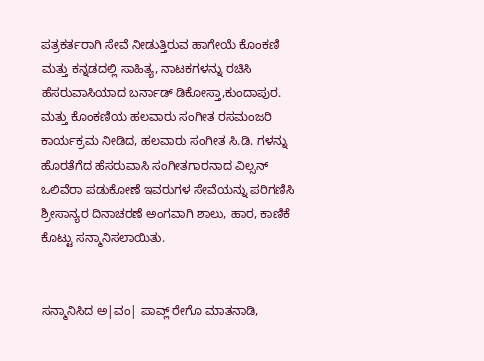ಪತ್ರಕರ್ತರಾಗಿ ಸೇವೆ ನೀಡುತ್ತಿರುವ ಹಾಗೇಯೆ ಕೊಂಕಣಿ ಮತ್ತು ಕನ್ನಡದಲ್ಲಿ ಸಾಹಿತ್ಯ, ನಾಟಕಗಳನ್ನು ರಚಿಸಿ ಹೆಸರುವಾಸಿಯಾದ ಬರ್ನಾಡ್ ಡಿಕೋಸ್ತಾ,ಕುಂದಾಪುರ. ಮತ್ತು ಕೊಂಕಣಿಯ ಹಲವಾರು ಸಂಗೀತ ರಸಮಂಜರಿ ಕಾರ್ಯಕ್ರಮ ನೀಡಿದ, ಹಲವಾರು ಸಂಗೀತ ಸಿ.ಡಿ. ಗಳನ್ನು ಹೊರತೆಗೆದ ಹೆಸರುವಾಸಿ ಸಂಗೀತಗಾರನಾದ ವಿಲ್ಸನ್ ಒಲಿವೆರಾ ಪಡುಕೋಣೆ ಇವರುಗಳ ಸೇವೆಯನ್ನು ಪರಿಗಣಿಸಿ ಶ್ರೀಸಾನ್ಯರ ದಿನಾಚರಣೆ ಅಂಗವಾಗಿ ಶಾಲು, ಹಾರ, ಕಾಣಿಕೆ ಕೊಟ್ಟು ಸನ್ಮಾನಿಸಲಾಯಿತು.


ಸನ್ಮಾನಿಸಿದ ಅ|ವಂ| ಪಾವ್ಲ್ ರೇಗೊ ಮಾತನಾಡಿ,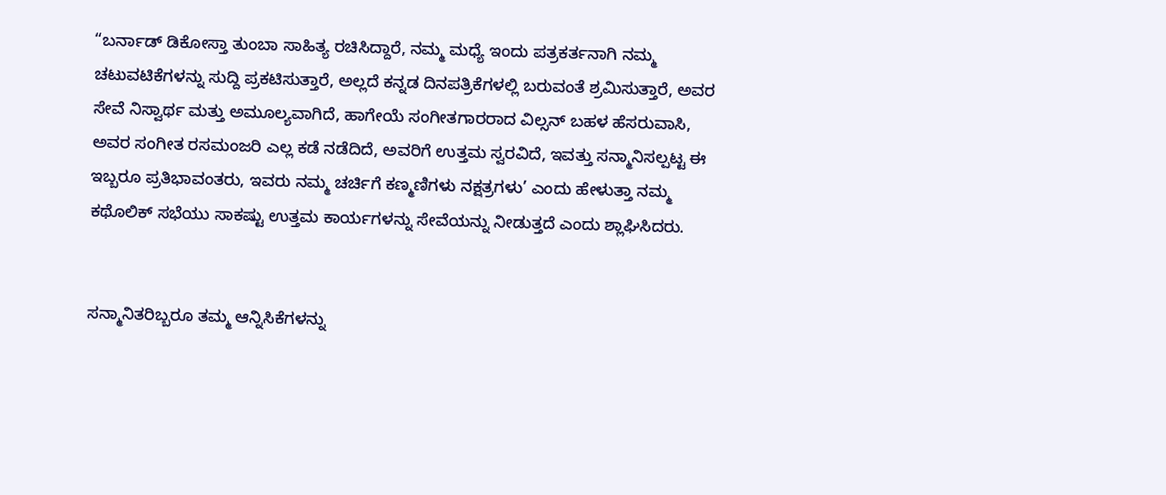“ಬರ್ನಾಡ್ ಡಿಕೋಸ್ತಾ ತುಂಬಾ ಸಾಹಿತ್ಯ ರಚಿಸಿದ್ದಾರೆ, ನಮ್ಮ ಮಧ್ಯೆ ಇಂದು ಪತ್ರಕರ್ತನಾಗಿ ನಮ್ಮ ಚಟುವಟಿಕೆಗಳನ್ನು ಸುದ್ದಿ ಪ್ರಕಟಿಸುತ್ತಾರೆ, ಅಲ್ಲದೆ ಕನ್ನಡ ದಿನಪತ್ರಿಕೆಗಳಲ್ಲಿ ಬರುವಂತೆ ಶ್ರಮಿಸುತ್ತಾರೆ, ಅವರ ಸೇವೆ ನಿಸ್ವಾರ್ಥ ಮತ್ತು ಅಮೂಲ್ಯವಾಗಿದೆ, ಹಾಗೇಯೆ ಸಂಗೀತಗಾರರಾದ ವಿಲ್ಸನ್ ಬಹಳ ಹೆಸರುವಾಸಿ, ಅವರ ಸಂಗೀತ ರಸಮಂಜರಿ ಎಲ್ಲ ಕಡೆ ನಡೆದಿದೆ, ಅವರಿಗೆ ಉತ್ತಮ ಸ್ವರವಿದೆ, ಇವತ್ತು ಸನ್ಮಾನಿಸಲ್ಪಟ್ಟ ಈ ಇಬ್ಬರೂ ಪ್ರತಿಭಾವಂತರು, ಇವರು ನಮ್ಮ ಚರ್ಚಿಗೆ ಕಣ್ಮಣಿಗಳು ನಕ್ಷತ್ರಗಳು’ ಎಂದು ಹೇಳುತ್ತಾ ನಮ್ಮ ಕಥೊಲಿಕ್ ಸಭೆಯು ಸಾಕಷ್ಟು ಉತ್ತಮ ಕಾರ್ಯಗಳನ್ನು ಸೇವೆಯನ್ನು ನೀಡುತ್ತದೆ ಎಂದು ಶ್ಲಾಘಿಸಿದರು.


ಸನ್ಮಾನಿತರಿಬ್ಬರೂ ತಮ್ಮ ಆನ್ನಿಸಿಕೆಗಳನ್ನು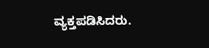ವ್ಯಕ್ತಪಡಿಸಿದರು.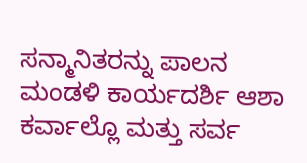ಸನ್ಮಾನಿತರನ್ನು ಪಾಲನ ಮಂಡಳಿ ಕಾರ್ಯದರ್ಶಿ ಆಶಾ ಕರ್ವಾಲ್ಲೊ ಮತ್ತು ಸರ್ವ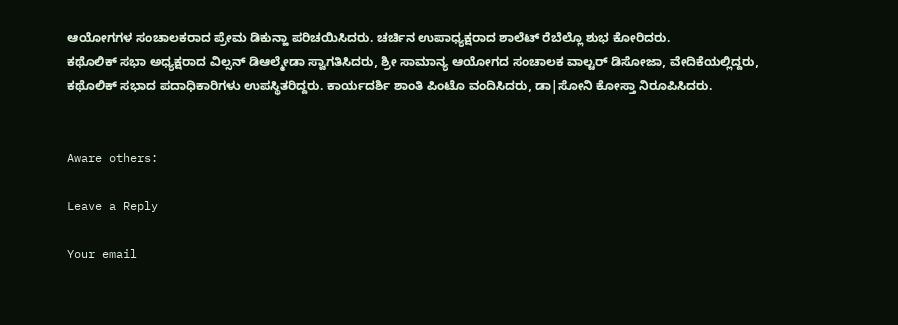ಆಯೋಗಗಳ ಸಂಚಾಲಕರಾದ ಪ್ರೇಮ ಡಿಕುನ್ಹಾ ಪರಿಚಯಿಸಿದರು. ಚರ್ಚಿನ ಉಪಾಧ್ಯಕ್ಷರಾದ ಶಾಲೆಟ್ ರೆಬೆಲ್ಲೊ ಶುಭ ಕೋರಿದರು.
ಕಥೊಲಿಕ್ ಸಭಾ ಅಧ್ಯಕ್ಷರಾದ ವಿಲ್ಸನ್ ಡಿಆಲ್ಮೇಡಾ ಸ್ವಾಗತಿಸಿದರು, ಶ್ರೀ ಸಾಮಾನ್ಯ ಆಯೋಗದ ಸಂಚಾಲಕ ವಾಲ್ಟರ್ ಡಿಸೋಜಾ, ವೇದಿಕೆಯಲ್ಲಿದ್ದರು, ಕಥೊಲಿಕ್ ಸಭಾದ ಪದಾಧಿಕಾರಿಗಳು ಉಪಸ್ಥಿತರಿದ್ದರು. ಕಾರ್ಯದರ್ಶಿ ಶಾಂತಿ ಪಿಂಟೊ ವಂದಿಸಿದರು, ಡಾ|ಸೋನಿ ಕೋಸ್ತಾ ನಿರೂಪಿಸಿದರು.


Aware others:

Leave a Reply

Your email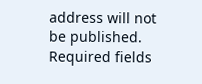address will not be published. Required fields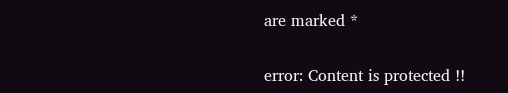are marked *

error: Content is protected !!